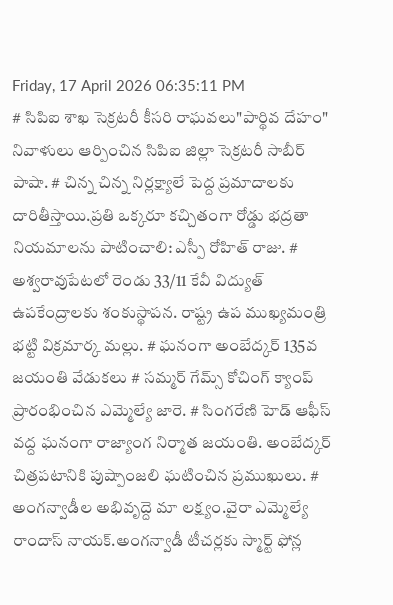Friday, 17 April 2026 06:35:11 PM
# సిపిఐ శాఖ సెక్రటరీ కీసరి రాఘవలు"పార్థివ దేహం" నివాళులు ఆర్పించిన సిపిఐ జిల్లా సెక్రటరీ సాబీర్ పాషా. # చిన్న చిన్న నిర్లక్ష్యాలే పెద్ద ప్రమాదాలకు దారితీస్తాయి.ప్రతి ఒక్కరూ కచ్చితంగా రోడ్డు భద్రతా నియమాలను పాటించాలి: ఎస్పీ రోహిత్ రాజు. # అశ్వరావుపేటలో రెండు 33/11 కేవీ విద్యుత్ ఉపకేంద్రాలకు శంకుస్థాపన. రాష్ట్ర ఉప ముఖ్యమంత్రి భట్టి విక్రమార్క మల్లు. # ఘనంగా అంబేద్కర్ 135వ జయంతి వేడుకలు # సమ్మర్ గేమ్స్ కోచింగ్ క్యాంప్ ప్రారంభించిన ఎమ్మెల్యే జారె. # సింగరేణి హెడ్ ఆఫీస్ వద్ద ఘనంగా రాజ్యాంగ నిర్మాత జయంతి. అంబేద్కర్ చిత్రపటానికి పుష్పాంజలి ఘటించిన ప్రముఖులు. # అంగన్వాడీల అభివృద్దె మా లక్ష్యం.వైరా ఎమ్మెల్యే రాందాస్ నాయక్.అంగన్వాడీ టీచర్లకు స్మార్ట్ ఫోన్ల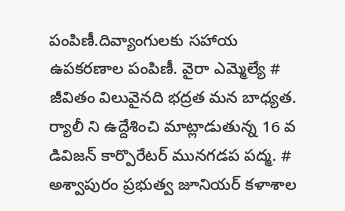పంపిణీ.దివ్యాంగులకు సహాయ ఉపకరణాల పంపిణీ. వైరా ఎమ్మెల్యే # జీవితం విలువైనది భద్రత మన బాధ్యత. ర్యాలీ ని ఉద్దేశించి మాట్లాడుతున్న 16 వ డివిజన్ కార్పొరేటర్ మునగడప పద్మ. # అశ్వాపురం ప్రభుత్వ జూనియర్ కళాశాల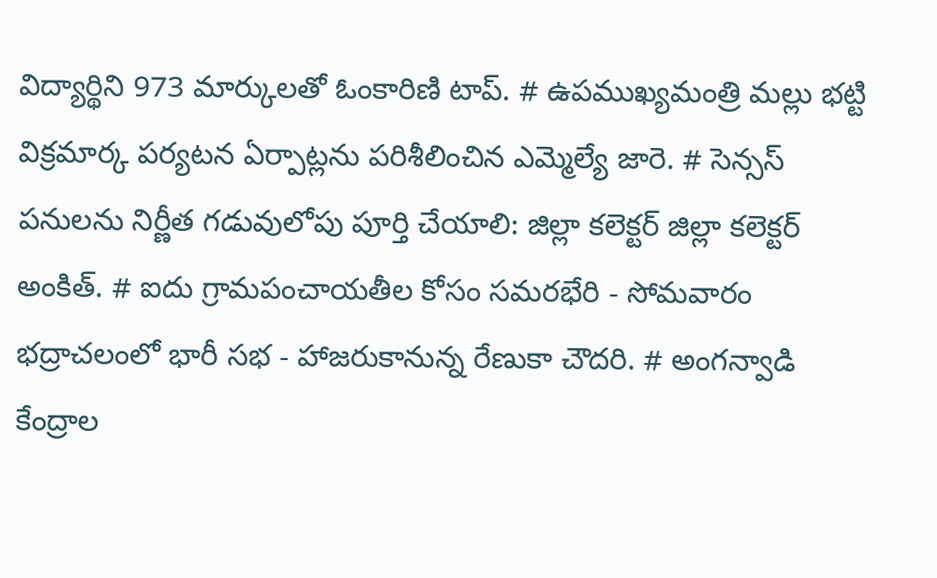విద్యార్థిని 973 మార్కులతో ఓంకారిణి టాప్. # ఉపముఖ్యమంత్రి మల్లు భట్టి విక్రమార్క పర్యటన ఏర్పాట్లను పరిశీలించిన ఎమ్మెల్యే జారె. # సెన్సస్ పనులను నిర్ణీత గడువులోపు పూర్తి చేయాలి: జిల్లా కలెక్టర్ జిల్లా కలెక్టర్ అంకిత్. # ఐదు గ్రామపంచాయతీల కోసం సమరభేరి - సోమవారం భద్రాచలంలో భారీ సభ - హాజరుకానున్న రేణుకా చౌదరి. # అంగన్వాడి కేంద్రాల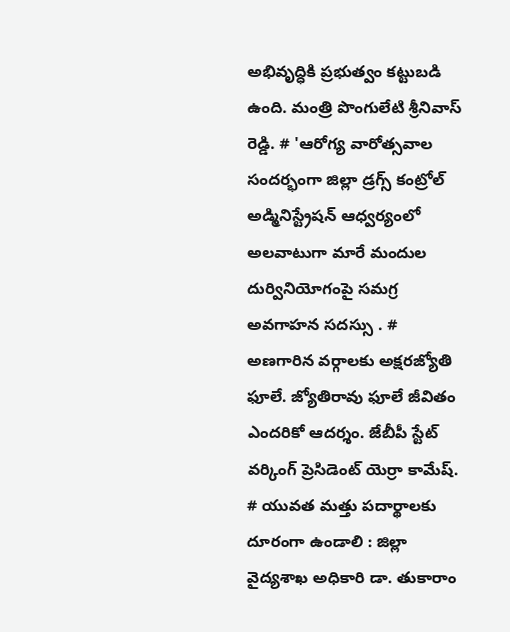అభివృద్ధికి ప్రభుత్వం కట్టుబడి ఉంది. మంత్రి పొంగులేటి శ్రీనివాస్ రెడ్డి. # 'ఆరోగ్య వారోత్సవాల సందర్భంగా జిల్లా డ్రగ్స్ కంట్రోల్ అడ్మినిస్ట్రేషన్ ఆధ్వర్యంలో అలవాటుగా మారే మందుల దుర్వినియోగంపై సమగ్ర అవగాహన సదస్సు . # అణగారిన వర్గాలకు అక్షరజ్యోతి ఫూలే. జ్యోతిరావు ఫూలే జీవితం ఎందరికో ఆదర్శం. జేబీపీ స్టేట్ వర్కింగ్ ప్రెసిడెంట్ యెర్రా కామేష్. # యువత మత్తు పదార్థాలకు దూరంగా ఉండాలి : జిల్లా వైద్యశాఖ అధికారి డా. తుకారాం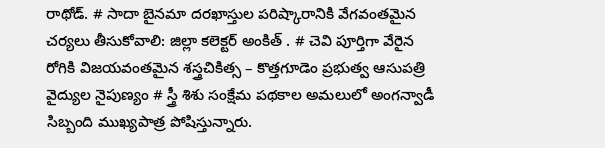రాథోడ్. # సాదా బైనమా దరఖాస్తుల పరిష్కారానికి వేగవంతమైన చర్యలు తీసుకోవాలి: జిల్లా కలెక్టర్ అంకిత్ . # చెవి పూర్తిగా వేరైన రోగికి విజయవంతమైన శస్త్రచికిత్స – కొత్తగూడెం ప్రభుత్వ ఆసుపత్రి వైద్యుల నైపుణ్యం # స్త్రీ శిశు సంక్షేమ పథకాల అమలులో అంగన్వాడీ సిబ్బంది ముఖ్యపాత్ర పోషిస్తున్నారు.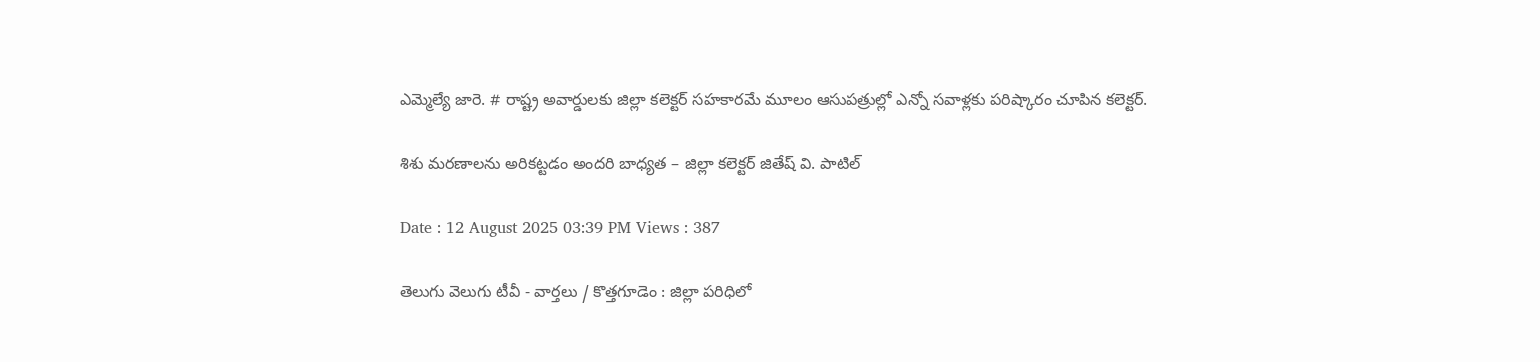ఎమ్మెల్యే జారె. # రాష్ట్ర అవార్డులకు జిల్లా కలెక్టర్ సహకారమే మూలం ఆసుపత్రుల్లో ఎన్నో సవాళ్లకు పరిష్కారం చూపిన కలెక్టర్.

శిశు మరణాలను అరికట్టడం అందరి బాధ్యత – జిల్లా కలెక్టర్ జితేష్ వి. పాటిల్

Date : 12 August 2025 03:39 PM Views : 387

తెలుగు వెలుగు టీవీ - వార్తలు / కొత్తగూడెం : జిల్లా పరిధిలో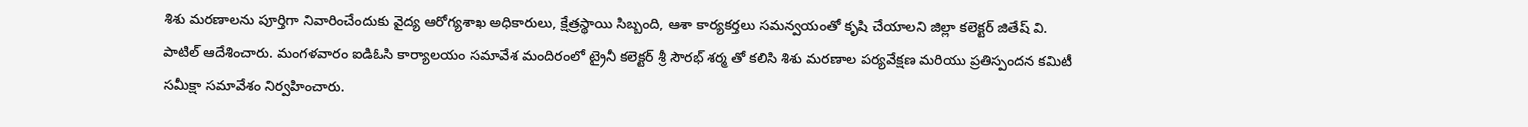శిశు మరణాలను పూర్తిగా నివారించేందుకు వైద్య ఆరోగ్యశాఖ అధికారులు, క్షేత్రస్థాయి సిబ్బంది, ఆశా కార్యకర్తలు సమన్వయంతో కృషి చేయాలని జిల్లా కలెక్టర్ జితేష్ వి. పాటిల్ ఆదేశించారు. మంగళవారం ఐడిఓసి కార్యాలయం సమావేశ మందిరంలో ట్రైనీ కలెక్టర్ శ్రీ సౌరభ్ శర్మ తో కలిసి శిశు మరణాల పర్యవేక్షణ మరియు ప్రతిస్పందన కమిటీ సమీక్షా సమావేశం నిర్వహించారు.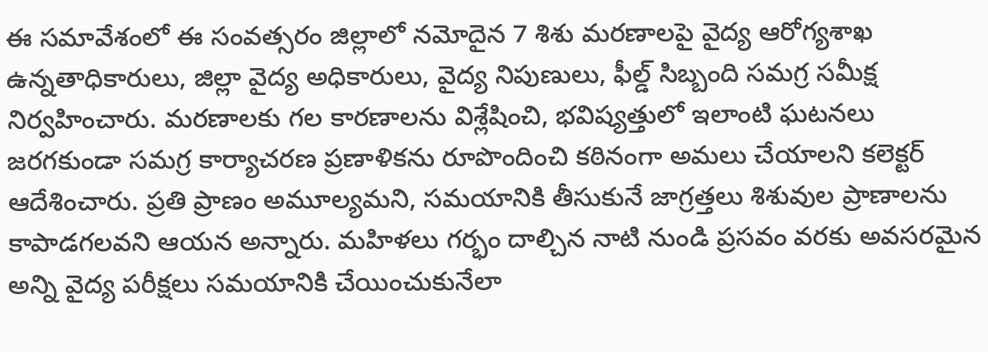ఈ సమావేశంలో ఈ సంవత్సరం జిల్లాలో నమోదైన 7 శిశు మరణాలపై వైద్య ఆరోగ్యశాఖ ఉన్నతాధికారులు, జిల్లా వైద్య అధికారులు, వైద్య నిపుణులు, ఫీల్డ్ సిబ్బంది సమగ్ర సమీక్ష నిర్వహించారు. మరణాలకు గల కారణాలను విశ్లేషించి, భవిష్యత్తులో ఇలాంటి ఘటనలు జరగకుండా సమగ్ర కార్యాచరణ ప్రణాళికను రూపొందించి కఠినంగా అమలు చేయాలని కలెక్టర్ ఆదేశించారు. ప్రతి ప్రాణం అమూల్యమని, సమయానికి తీసుకునే జాగ్రత్తలు శిశువుల ప్రాణాలను కాపాడగలవని ఆయన అన్నారు. మహిళలు గర్భం దాల్చిన నాటి నుండి ప్రసవం వరకు అవసరమైన అన్ని వైద్య పరీక్షలు సమయానికి చేయించుకునేలా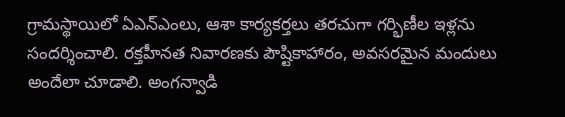గ్రామస్థాయిలో ఏఎన్ఎంలు, ఆశా కార్యకర్తలు తరచుగా గర్భిణీల ఇళ్లను సందర్శించాలి. రక్తహీనత నివారణకు పౌష్టికాహారం, అవసరమైన మందులు అందేలా చూడాలి. అంగన్వాడి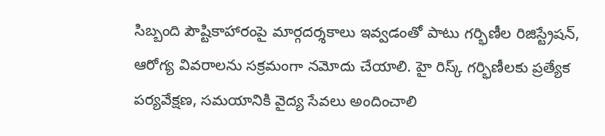సిబ్బంది పౌష్టికాహారంపై మార్గదర్శకాలు ఇవ్వడంతో పాటు గర్భిణీల రిజిస్ట్రేషన్, ఆరోగ్య వివరాలను సక్రమంగా నమోదు చేయాలి. హై రిస్క్ గర్భిణీలకు ప్రత్యేక పర్యవేక్షణ, సమయానికి వైద్య సేవలు అందించాలి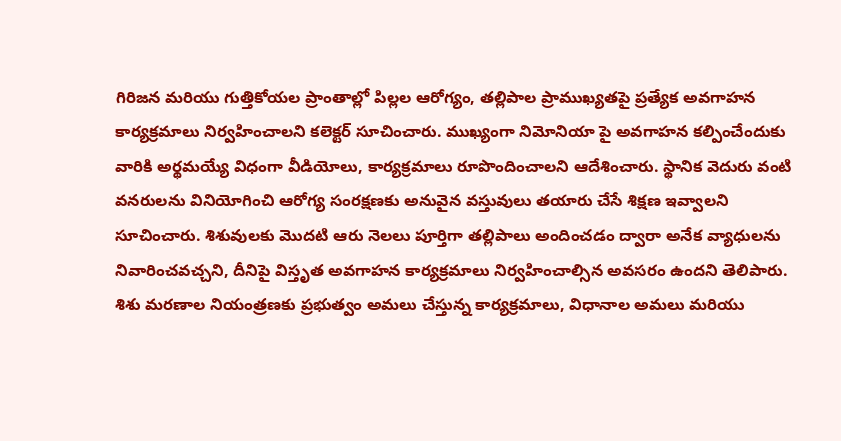గిరిజన మరియు గుత్తికోయల ప్రాంతాల్లో పిల్లల ఆరోగ్యం, తల్లిపాల ప్రాముఖ్యతపై ప్రత్యేక అవగాహన కార్యక్రమాలు నిర్వహించాలని కలెక్టర్ సూచించారు. ముఖ్యంగా నిమోనియా పై అవగాహన కల్పించేందుకు వారికి అర్థమయ్యే విధంగా వీడియోలు, కార్యక్రమాలు రూపొందించాలని ఆదేశించారు. స్థానిక వెదురు వంటి వనరులను వినియోగించి ఆరోగ్య సంరక్షణకు అనువైన వస్తువులు తయారు చేసే శిక్షణ ఇవ్వాలని సూచించారు. శిశువులకు మొదటి ఆరు నెలలు పూర్తిగా తల్లిపాలు అందించడం ద్వారా అనేక వ్యాధులను నివారించవచ్చని, దీనిపై విస్తృత అవగాహన కార్యక్రమాలు నిర్వహించాల్సిన అవసరం ఉందని తెలిపారు. శిశు మరణాల నియంత్రణకు ప్రభుత్వం అమలు చేస్తున్న కార్యక్రమాలు, విధానాల అమలు మరియు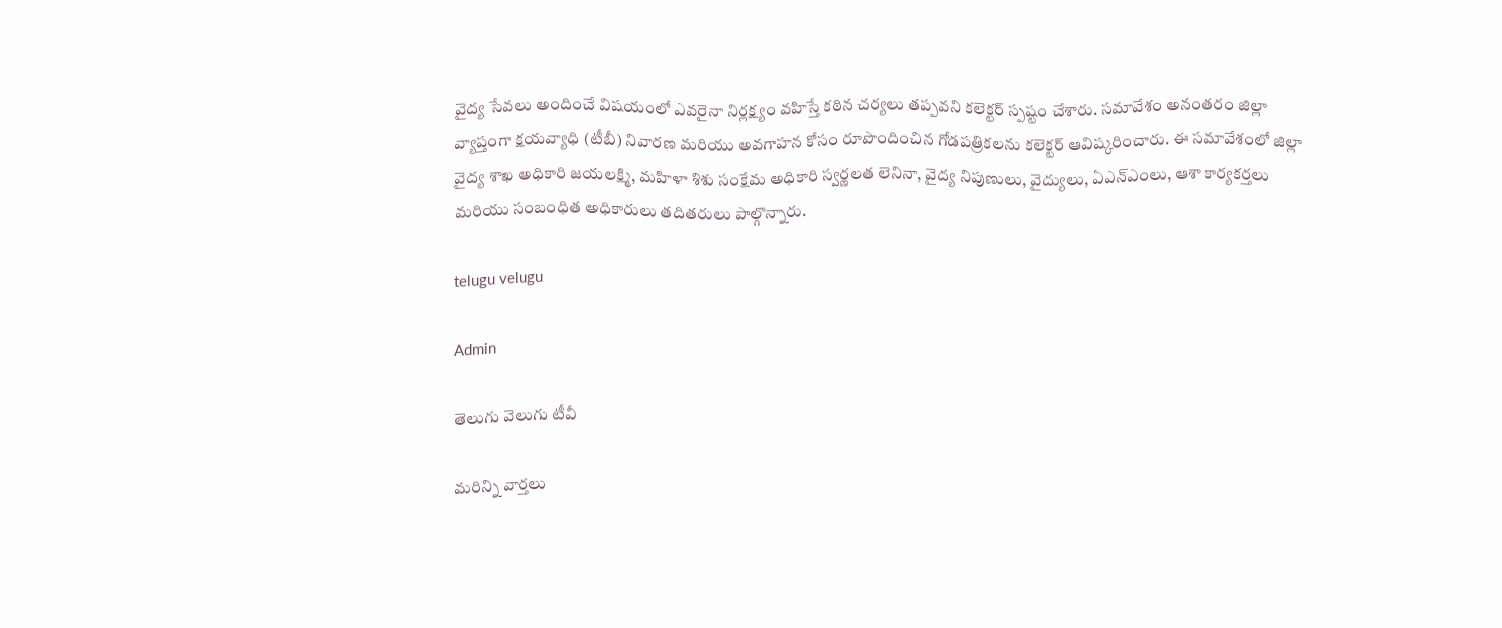వైద్య సేవలు అందించే విషయంలో ఎవరైనా నిర్లక్ష్యం వహిస్తే కఠిన చర్యలు తప్పవని కలెక్టర్ స్పష్టం చేశారు. సమావేశం అనంతరం జిల్లా వ్యాప్తంగా క్షయవ్యాధి (టీబీ) నివారణ మరియు అవగాహన కోసం రూపొందించిన గోడపత్రికలను కలెక్టర్ ఆవిష్కరించారు. ఈ సమావేశంలో జిల్లా వైద్య శాఖ అధికారి జయలక్ష్మి, మహిళా శిశు సంక్షేమ అధికారి స్వర్ణలత లెనినా, వైద్య నిపుణులు, వైద్యులు, ఏఎన్ఎంలు, ఆశా కార్యకర్తలు మరియు సంబంధిత అధికారులు తదితరులు పాల్గొన్నారు.

telugu velugu

Admin

తెలుగు వెలుగు టీవీ

మరిన్ని వార్తలు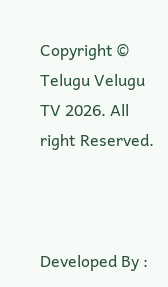Copyright © Telugu Velugu TV 2026. All right Reserved.



Developed By :